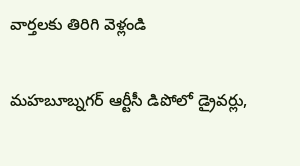వార్తలకు తిరిగి వెళ్లండి

మహబూబ్నగర్ ఆర్టీసీ డిపోలో డ్రైవర్లు,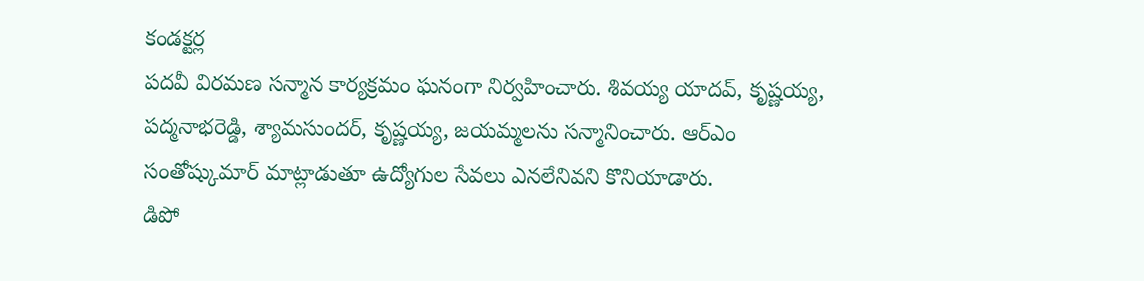కండక్టర్ల
పదవీ విరమణ సన్మాన కార్యక్రమం ఘనంగా నిర్వహించారు. శివయ్య యాదవ్, కృష్ణయ్య, పద్మనాభరెడ్డి, శ్యామసుందర్, కృష్ణయ్య, జయమ్మలను సన్మానించారు. ఆర్ఎం సంతోష్కుమార్ మాట్లాడుతూ ఉద్యోగుల సేవలు ఎనలేనివని కొనియాడారు.
డిపో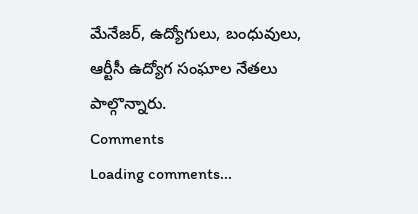మేనేజర్, ఉద్యోగులు, బంధువులు, ఆర్టీసీ ఉద్యోగ సంఘాల నేతలు పాల్గొన్నారు.
Comments
Loading comments...